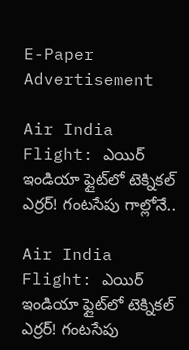E-Paper
Advertisement

Air India Flight: ఎయిర్ ఇండియా ఫ్లైట్‌లో టెక్నికల్ ఎర్రర్! గంటసేపు గాల్లోనే..

Air India Flight: ఎయిర్ ఇండియా ఫ్లైట్‌లో టెక్నికల్ ఎర్రర్! గంటసేపు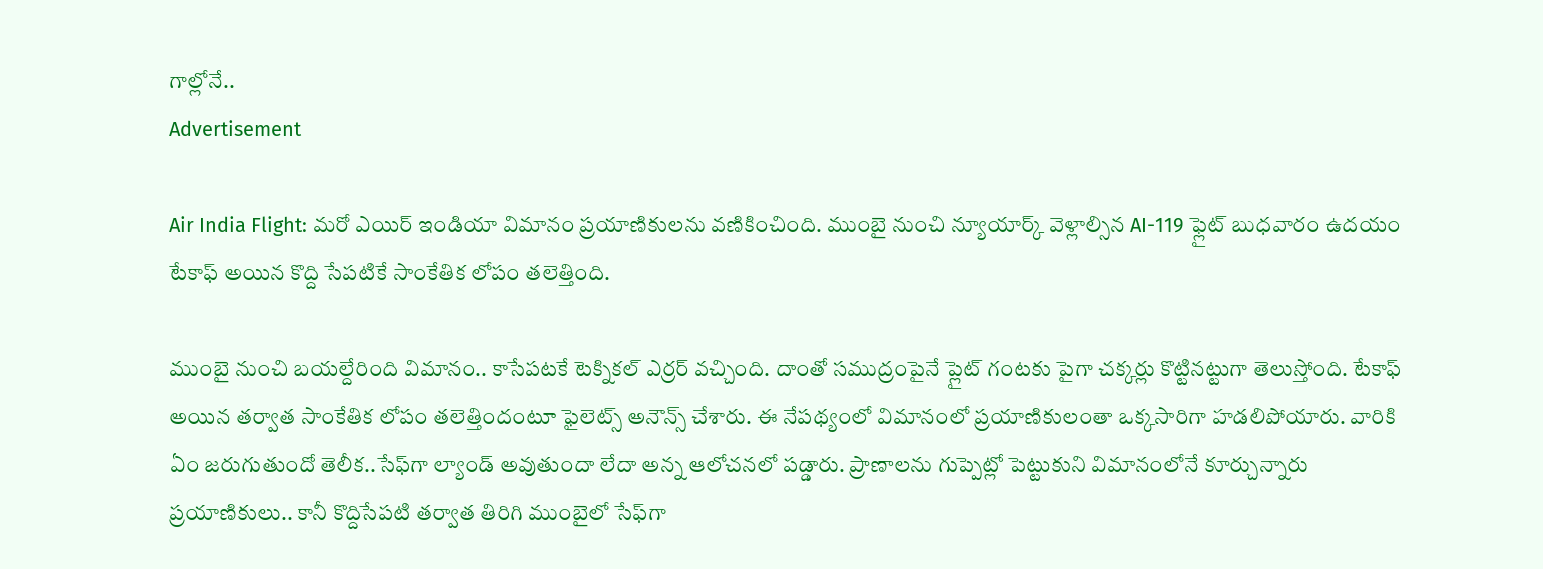గాల్లోనే..
Advertisement

Air India Flight: మరో ఎయిర్ ఇండియా విమానం ప్రయాణికులను వణికించింది. ముంబై నుంచి న్యూయార్క్ వెళ్లాల్సిన AI-119 ఫ్లైట్‌ బుధవారం ఉదయం టేకాఫ్ అయిన కొద్ది సేపటికే సాంకేతిక లోపం తలెత్తింది.

ముంబై నుంచి బయల్దేరింది విమానం.. కాసేపటకే టెక్నికల్ ఎర్రర్ వచ్చింది. దాంతో సముద్రంపైనే ప్లైట్ గంటకు పైగా చక్కర్లు కొట్టినట్టుగా తెలుస్తోంది. టేకాఫ్ అయిన తర్వాత సాంకేతిక లోపం తలెత్తిందంటూ ఫైలెట్స్ అనౌన్స్ చేశారు. ఈ నేపథ్యంలో విమానంలో ప్రయాణికులంతా ఒక్కసారిగా హడలిపోయారు. వారికి ఏం జరుగుతుందో తెలీక..సేఫ్‌గా ల్యాండ్ అవుతుందా లేదా అన్న ఆలోచనలో పడ్డారు. ప్రాణాలను గుప్పెట్లో పెట్టుకుని విమానంలోనే కూర్చున్నారు ప్రయాణికులు.. కానీ కొద్దిసేపటి తర్వాత తిరిగి ముంబైలో సేఫ్‌గా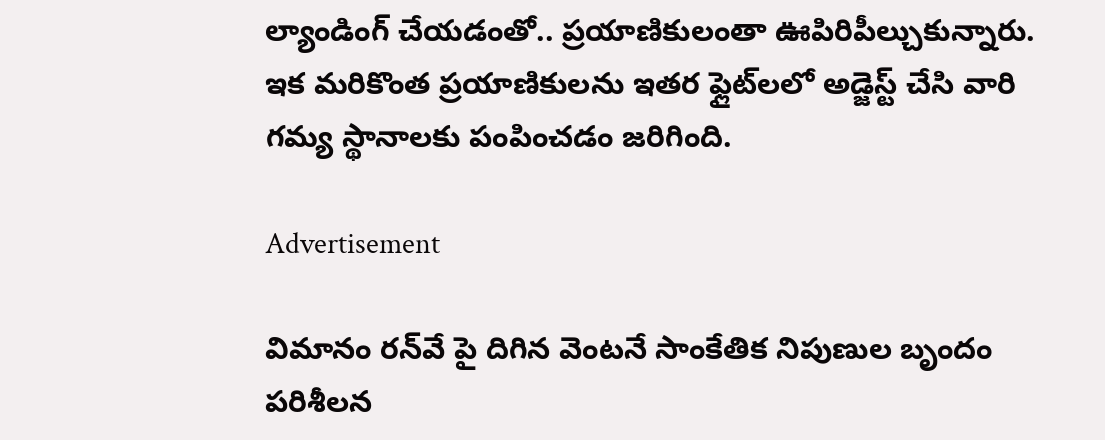ల్యాండింగ్ చేయడంతో.. ప్రయాణికులంతా ఊపిరిపీల్చుకున్నారు. ఇక మరికొంత ప్రయాణికులను ఇతర ఫ్లైట్‌లలో అడ్జెస్ట్ చేసి వారి గమ్య స్థానాలకు పంపించడం జరిగింది.

Advertisement

విమానం రన్‌వే పై దిగిన వెంటనే సాంకేతిక నిపుణుల బృందం పరిశీలన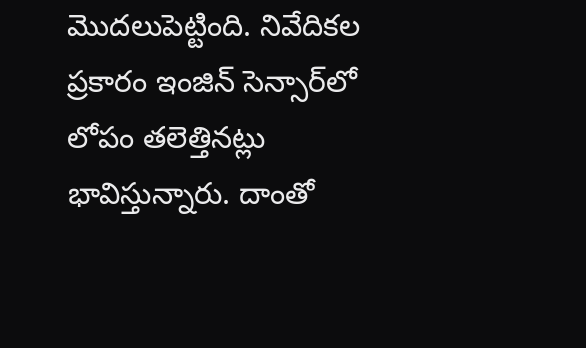మొదలుపెట్టింది. నివేదికల ప్రకారం ఇంజిన్ సెన్సార్‌లో లోపం తలెత్తినట్లు భావిస్తున్నారు. దాంతో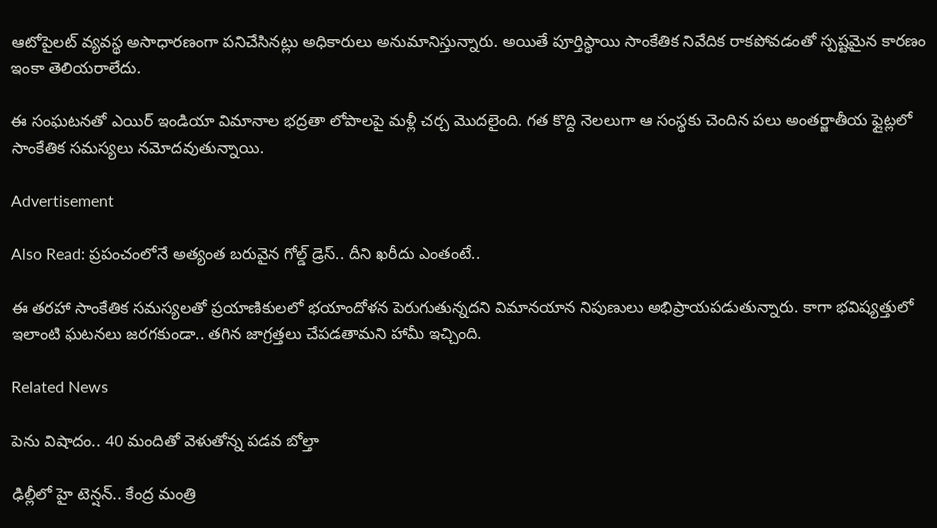ఆటోపైలట్ వ్యవస్థ అసాధారణంగా పనిచేసినట్లు అధికారులు అనుమానిస్తున్నారు. అయితే పూర్తిస్థాయి సాంకేతిక నివేదిక రాకపోవడంతో స్పష్టమైన కారణం ఇంకా తెలియరాలేదు.

ఈ సంఘటనతో ఎయిర్ ఇండియా విమానాల భద్రతా లోపాలపై మళ్లీ చర్చ మొదలైంది. గత కొద్ది నెలలుగా ఆ సంస్థకు చెందిన పలు అంతర్జాతీయ ఫ్లైట్లలో సాంకేతిక సమస్యలు నమోదవుతున్నాయి.

Advertisement

Also Read: ప్రపంచంలోనే అత్యంత బరువైన గోల్డ్ డ్రెస్.. దీని ఖరీదు ఎంతంటే..

ఈ తరహా సాంకేతిక సమస్యలతో ప్రయాణికులలో భయాందోళన పెరుగుతున్నదని విమానయాన నిపుణులు అభిప్రాయపడుతున్నారు. కాగా భవిష్యత్తులో ఇలాంటి ఘటనలు జరగకుండా.. తగిన జాగ్రత్తలు చేపడతామని హామీ ఇచ్చింది.

Related News

పెను విషాదం.. 40 మందితో వెళుతోన్న ప‌డ‌వ బోల్తా

ఢిల్లీలో హై టెన్షన్.. కేంద్ర మంత్రి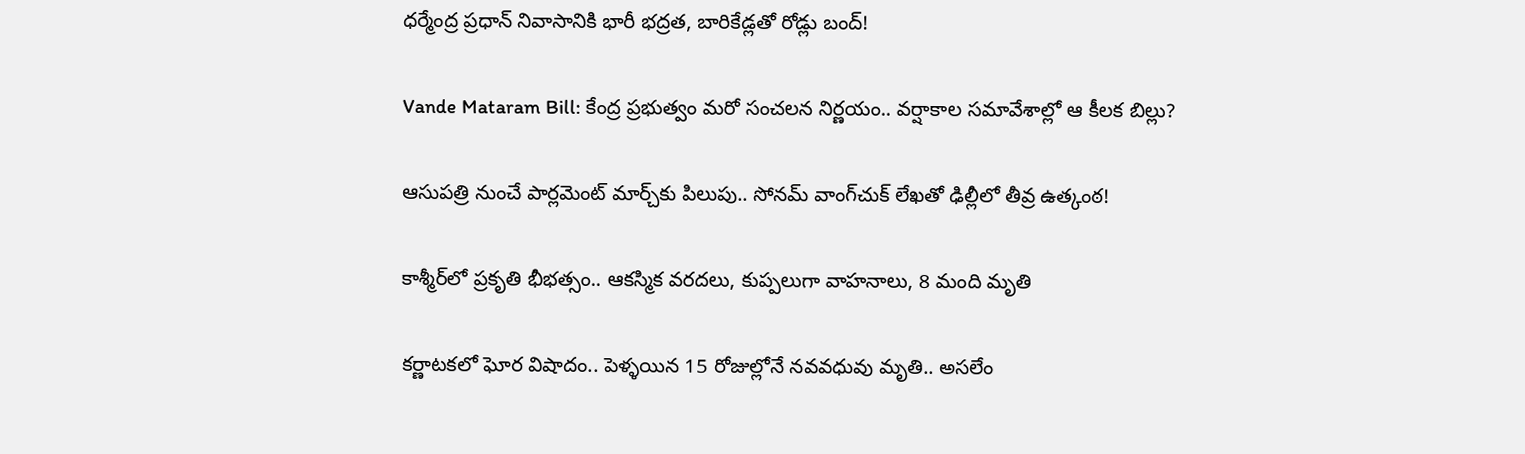ధర్మేంద్ర ప్రధాన్ నివాసానికి భారీ భద్రత, బారికేడ్లతో రోడ్లు బంద్!

Vande Mataram Bill: కేంద్ర ప్రభుత్వం మరో సంచలన నిర్ణయం.. వర్షాకాల సమావేశాల్లో ఆ కీలక బిల్లు?

ఆసుపత్రి నుంచే పార్లమెంట్ మార్చ్‌కు పిలుపు.. సోనమ్ వాంగ్‌చుక్ లేఖతో ఢిల్లీలో తీవ్ర ఉత్కంఠ!

కాశ్మీర్‌లో ప్రకృతి భీభత్సం.. ఆకస్మిక వరదలు, కుప్పలుగా వాహనాలు, 8 మంది మృతి

కర్ణాటకలో ఘోర విషాదం.. పెళ్ళయిన 15 రోజుల్లోనే నవవధువు మృతి.. అసలేం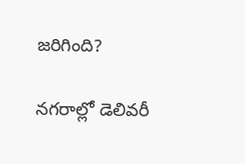జరిగింది?

నగరాల్లో డెలివరీ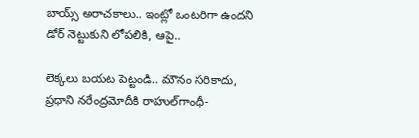బాయ్స్ అరాచకాలు.. ఇంట్లో ఒంటరిగా ఉందని డోర్ నెట్టుకుని లోపలికి, ఆపై..

లెక్కలు బయట పెట్టండి.. మౌనం సరికాదు, ప్రధాని నరేంద్రమోదీకి రాహుల్‌‌గాంధీ-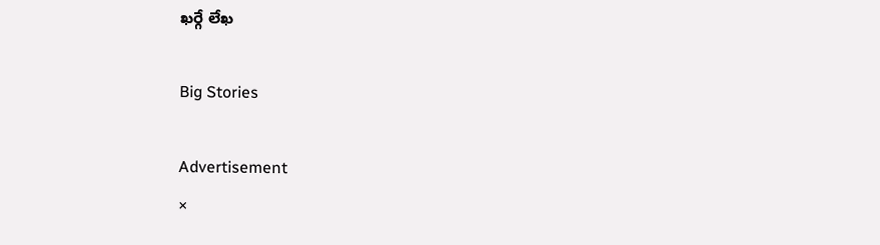ఖర్గే లేఖ

Big Stories

Advertisement
×